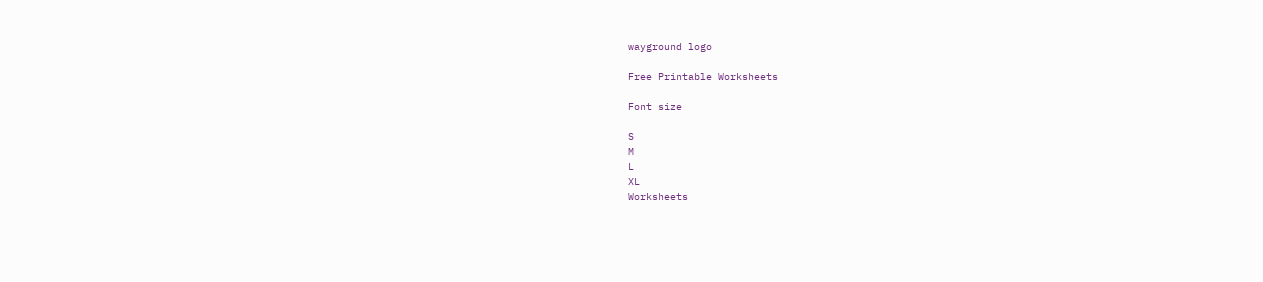wayground logo

Free Printable Worksheets

Font size

S
M
L
XL
Worksheets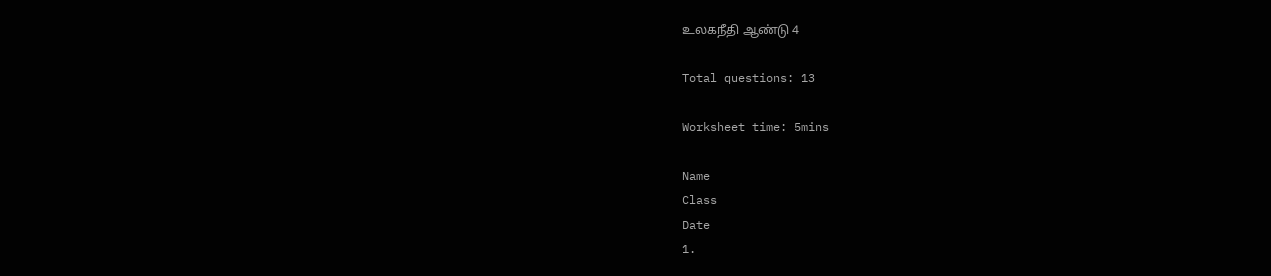உலகநீதி ஆண்டு 4

Total questions: 13

Worksheet time: 5mins

Name
Class
Date
1.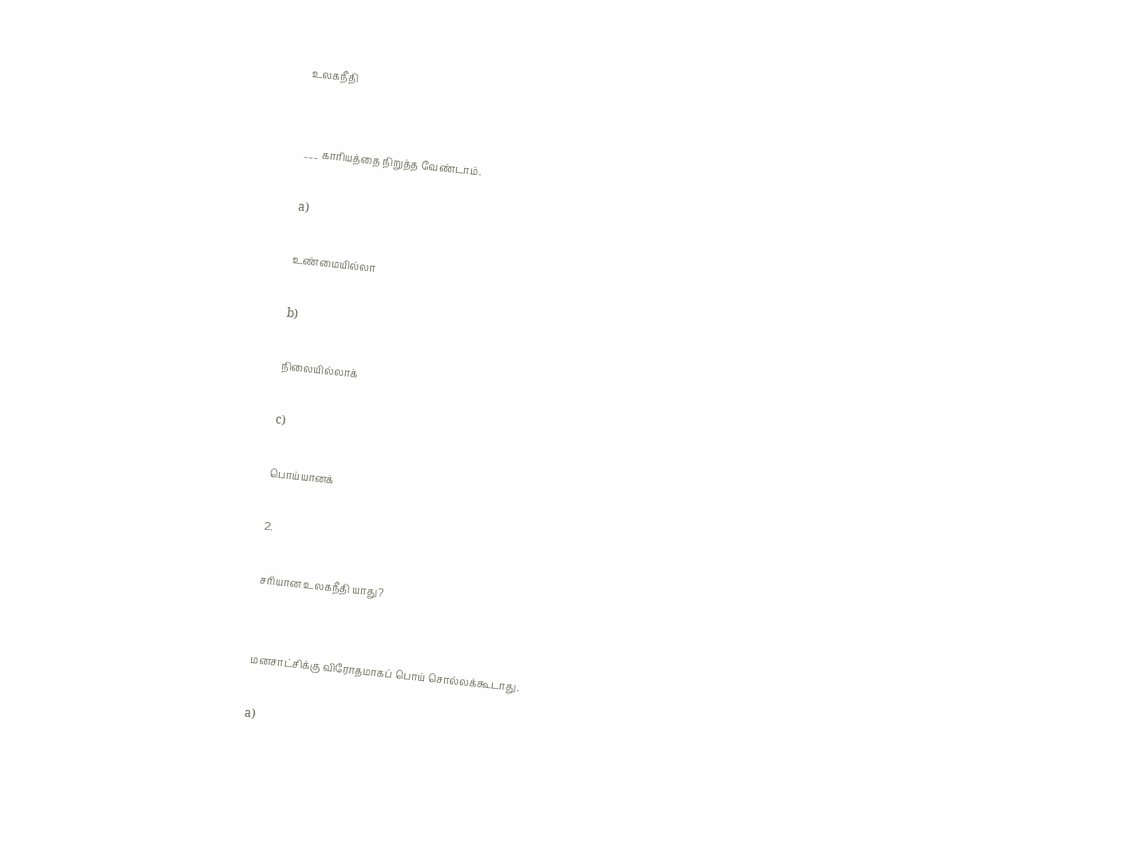உலகநீதி


___ காரியத்தை நிறுத்த வேண்டாம்.

a)

உண்மையில்லா

b)

நிலையில்லாக்

c)

பொய்யானக்

2.

சரியான உலகநீதி யாது?


மனசாட்சிக்கு விரோதமாகப் பொய் சொல்லக்கூடாது.

a)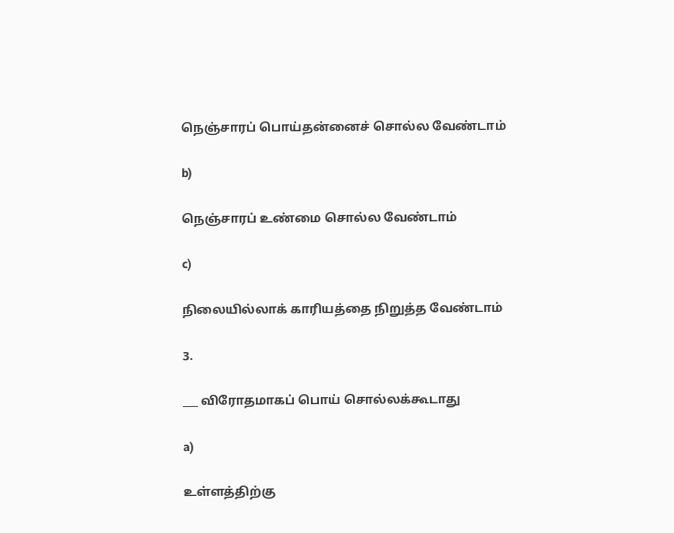நெஞ்சாரப் பொய்தன்னைச் சொல்ல வேண்டாம்

b)

நெஞ்சாரப் உண்மை சொல்ல வேண்டாம்

c)

நிலையில்லாக் காரியத்தை நிறுத்த வேண்டாம்

3.

___ விரோதமாகப் பொய் சொல்லக்கூடாது

a)

உள்ளத்திற்கு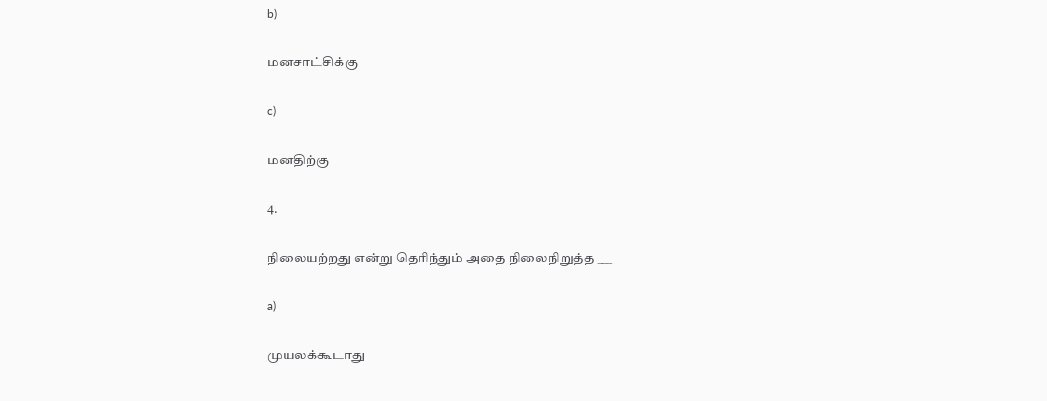b)

மனசாட்சிக்கு

c)

மனதிற்கு

4.

நிலையற்றது என்று தெரிந்தும் அதை நிலைநிறுத்த ___

a)

முயலக்கூடாது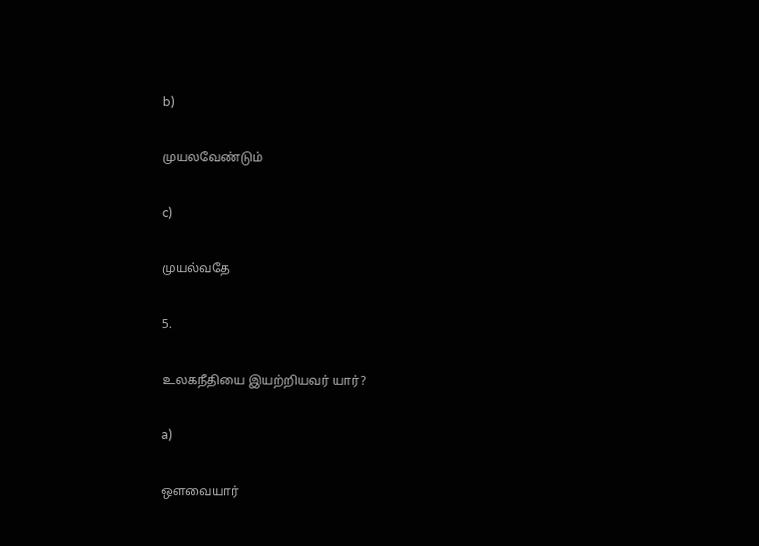b)

முயலவேண்டும்

c)

முயல்வதே

5.

உலகநீதியை இயற்றியவர் யார்?

a)

ஔவையார்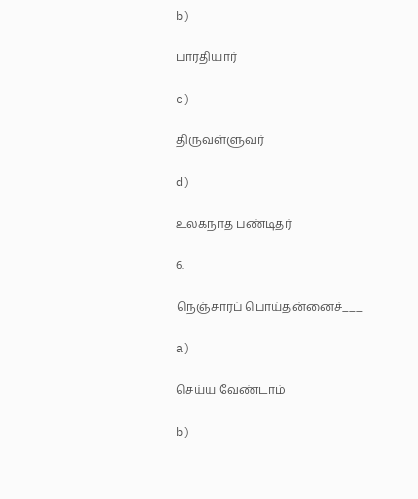b)

பாரதியார்

c)

திருவள்ளுவர்

d)

உலகநாத பண்டிதர்

6.

நெஞ்சாரப் பொய்தன்னைச்___

a)

செய்ய வேண்டாம்

b)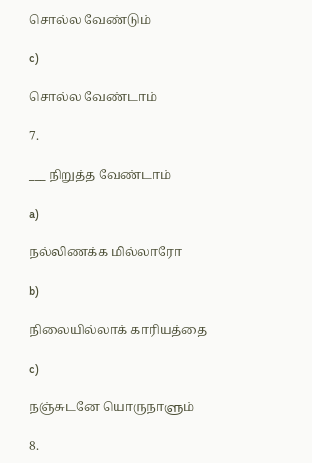சொல்ல வேண்டும்

c)

சொல்ல வேண்டாம்

7.

___ நிறுத்த வேண்டாம்

a)

நல்லிணக்க மில்லாரோ

b)

நிலையில்லாக் காரியத்தை

c)

நஞ்சுடனே யொருநாளும்

8.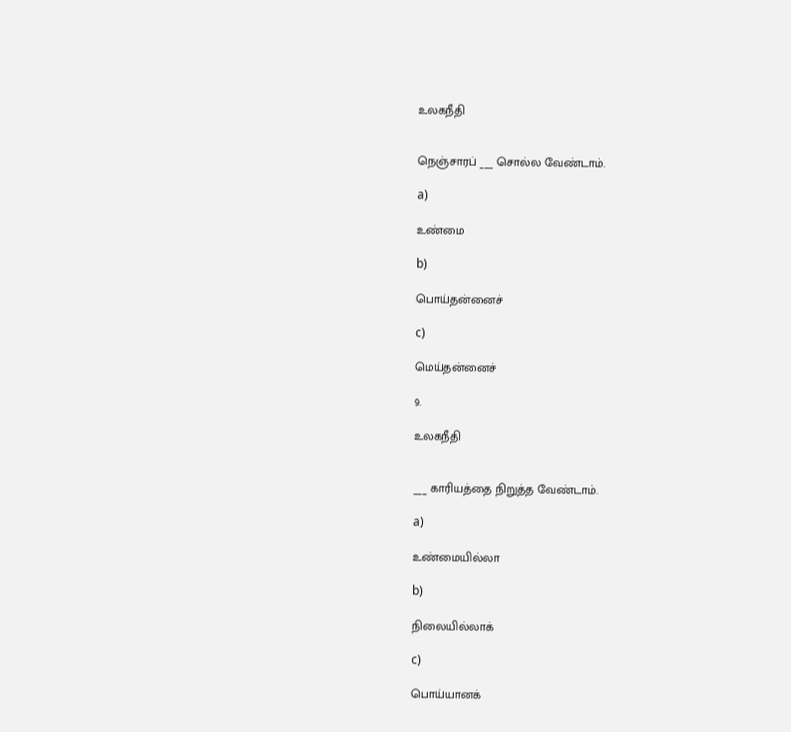உலகநீதி


நெஞ்சாரப் ___ சொல்ல வேண்டாம்.

a)

உண்மை

b)

பொய்தன்னைச்

c)

மெய்தன்னைச்

9.

உலகநீதி


___ காரியத்தை நிறுத்த வேண்டாம்.

a)

உண்மையில்லா

b)

நிலையில்லாக்

c)

பொய்யானக்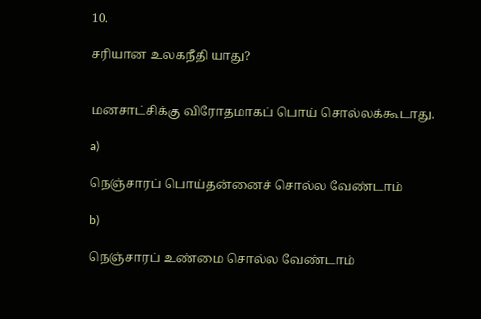10.

சரியான உலகநீதி யாது?


மனசாட்சிக்கு விரோதமாகப் பொய் சொல்லக்கூடாது.

a)

நெஞ்சாரப் பொய்தன்னைச் சொல்ல வேண்டாம்

b)

நெஞ்சாரப் உண்மை சொல்ல வேண்டாம்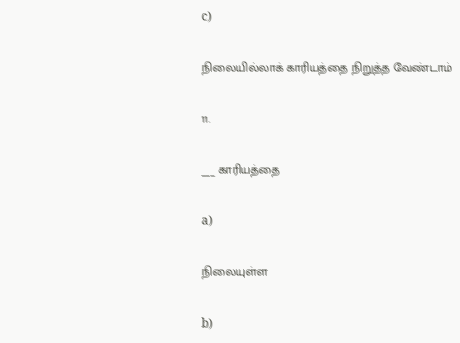c)

நிலையில்லாக் காரியத்தை நிறுத்த வேண்டாம்

11.

___ காரியத்தை

a)

நிலையுள்ள

b)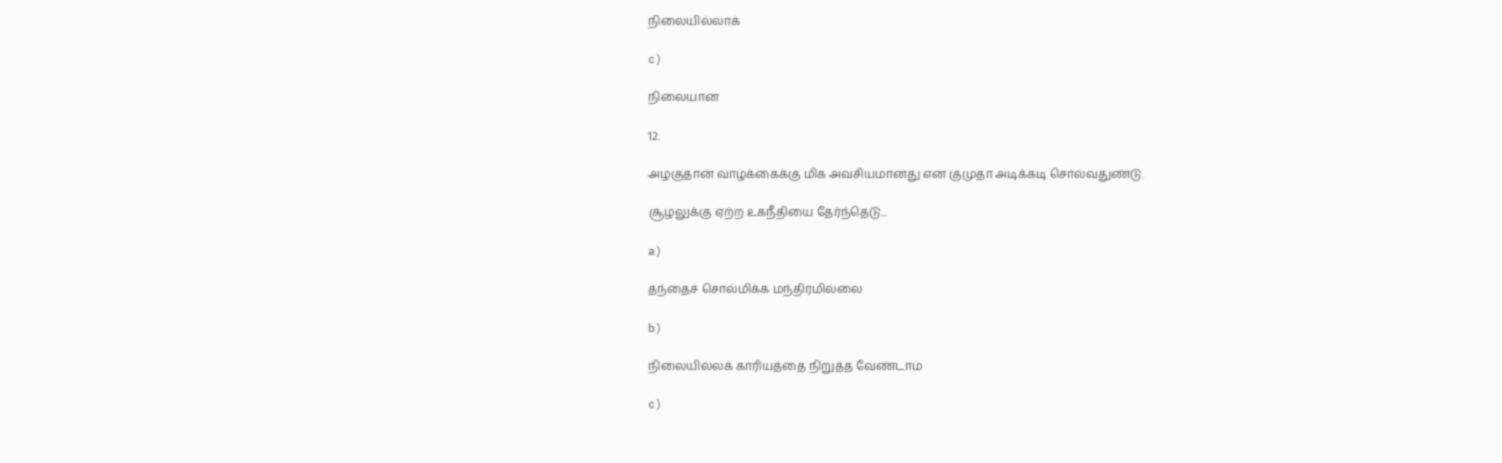நிலையில்லாக்

c)

நிலையான

12.

அழகுதான் வாழ்க்கைக்கு மிக அவசியமானது என குமுதா அடிக்கடி சொல்வதுண்டு.

சூழலுக்கு ஏற்ற உகநீதியை தேர்ந்தெடு...

a)

தந்தைச் சொல்மிக்க மந்திரமில்லை

b)

நிலையில்லக் காரியத்தை நிறுத்த வேண்டாம்

c)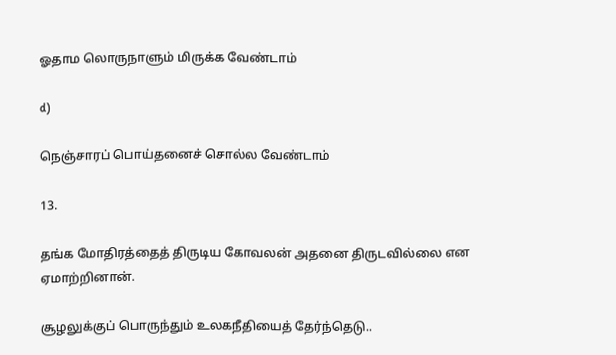ஓதாம லொருநாளும் மிருக்க வேண்டாம்

d)

நெஞ்சாரப் பொய்தனைச் சொல்ல வேண்டாம்

13.

தங்க மோதிரத்தைத் திருடிய கோவலன் அதனை திருடவில்லை என ஏமாற்றினான்.

சூழலுக்குப் பொருந்தும் உலகநீதியைத் தேர்ந்தெடு..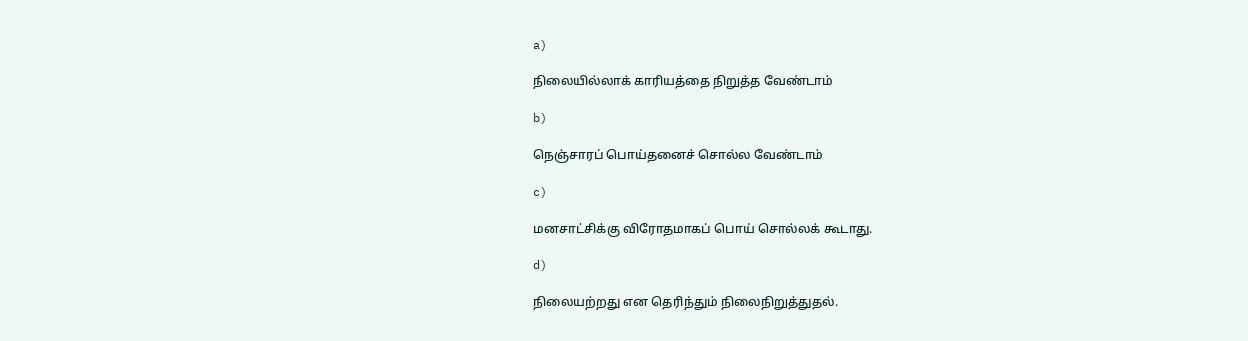a)

நிலையில்லாக் காரியத்தை நிறுத்த வேண்டாம்

b)

நெஞ்சாரப் பொய்தனைச் சொல்ல வேண்டாம்

c)

மனசாட்சிக்கு விரோதமாகப் பொய் சொல்லக் கூடாது.

d)

நிலையற்றது என தெரிந்தும் நிலைநிறுத்துதல்.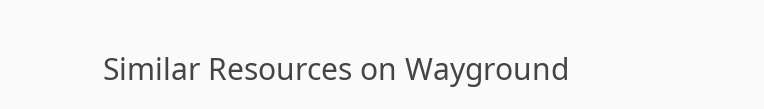Similar Resources on Wayground